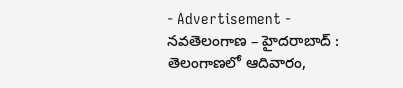- Advertisement -
నవతెలంగాణ – హైదరాబాద్ : తెలంగాణలో ఆదివారం,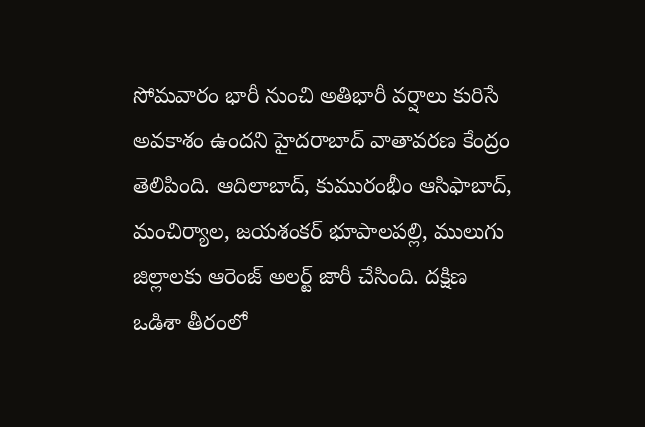సోమవారం భారీ నుంచి అతిభారీ వర్షాలు కురిసే అవకాశం ఉందని హైదరాబాద్ వాతావరణ కేంద్రం తెలిపింది. ఆదిలాబాద్, కుమురంభీం ఆసిఫాబాద్, మంచిర్యాల, జయశంకర్ భూపాలపల్లి, ములుగు జిల్లాలకు ఆరెంజ్ అలర్ట్ జారీ చేసింది. దక్షిణ ఒడిశా తీరంలో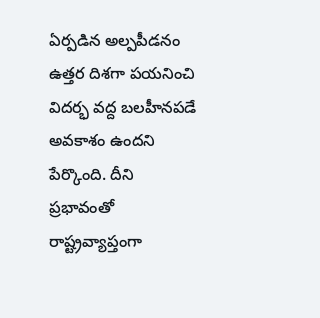ఏర్పడిన అల్పపీడనం ఉత్తర దిశగా పయనించి విదర్భ వద్ద బలహీనపడే అవకాశం ఉందని పేర్కొంది. దీని ప్రభావంతో రాష్ట్రవ్యాప్తంగా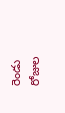రెండు రోజుల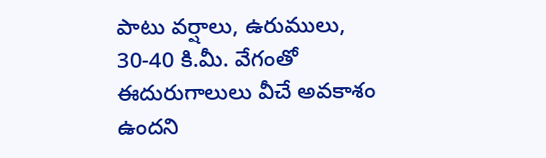పాటు వర్షాలు, ఉరుములు, 30-40 కి.మీ. వేగంతో ఈదురుగాలులు వీచే అవకాశం ఉందని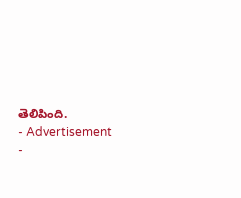తెలిపింది.
- Advertisement -